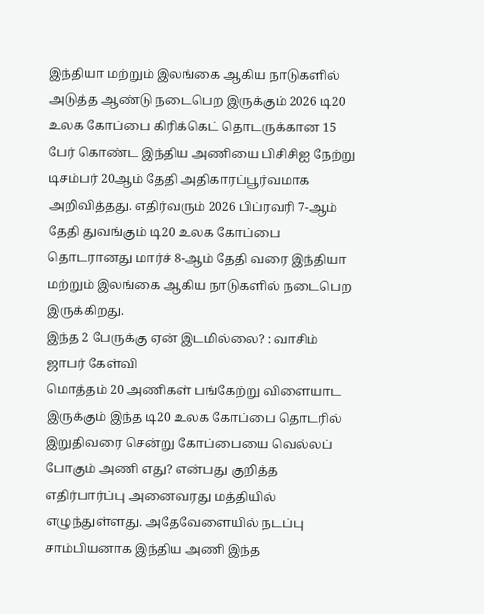இந்தியா மற்றும் இலங்கை ஆகிய நாடுகளில் அடுத்த ஆண்டு நடைபெற இருக்கும் 2026 டி20 உலக கோப்பை கிரிக்கெட் தொடருக்கான 15 பேர் கொண்ட இந்திய அணியை பிசிசிஐ நேற்று டிசம்பர் 20ஆம் தேதி அதிகாரப்பூர்வமாக அறிவித்தது. எதிர்வரும் 2026 பிப்ரவரி 7-ஆம் தேதி துவங்கும் டி20 உலக கோப்பை தொடரானது மார்ச் 8-ஆம் தேதி வரை இந்தியா மற்றும் இலங்கை ஆகிய நாடுகளில் நடைபெற இருக்கிறது.
இந்த 2 பேருக்கு ஏன் இடமில்லை? : வாசிம் ஜாபர் கேள்வி
மொத்தம் 20 அணிகள் பங்கேற்று விளையாட இருக்கும் இந்த டி20 உலக கோப்பை தொடரில் இறுதிவரை சென்று கோப்பையை வெல்லப் போகும் அணி எது? என்பது குறித்த எதிர்பார்ப்பு அனைவரது மத்தியில் எழுந்துள்ளது. அதேவேளையில் நடப்பு சாம்பியனாக இந்திய அணி இந்த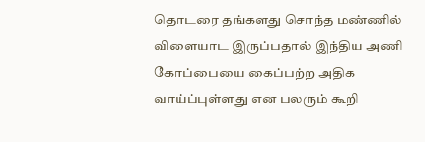தொடரை தங்களது சொந்த மண்ணில் விளையாட இருப்பதால் இந்திய அணி கோப்பையை கைப்பற்ற அதிக வாய்ப்புள்ளது என பலரும் கூறி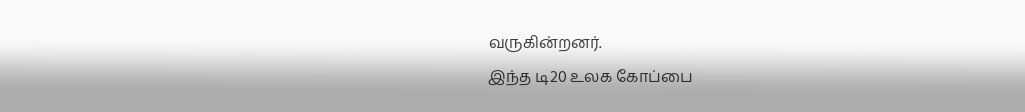வருகின்றனர்.
இந்த டி20 உலக கோப்பை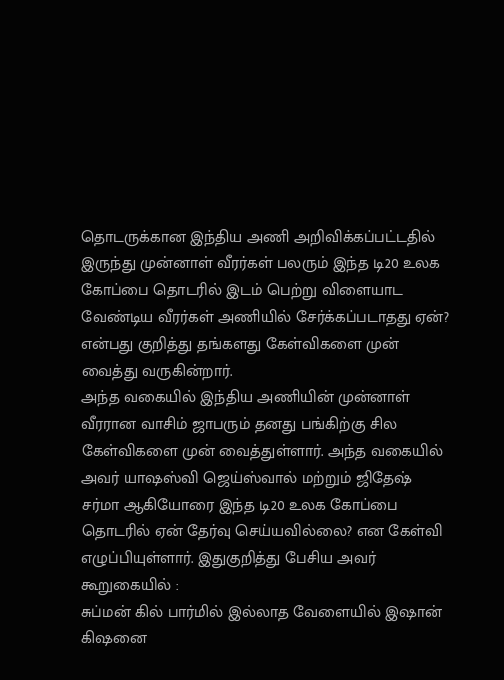தொடருக்கான இந்திய அணி அறிவிக்கப்பட்டதில் இருந்து முன்னாள் வீரர்கள் பலரும் இந்த டி20 உலக கோப்பை தொடரில் இடம் பெற்று விளையாட வேண்டிய வீரர்கள் அணியில் சேர்க்கப்படாதது ஏன்? என்பது குறித்து தங்களது கேள்விகளை முன் வைத்து வருகின்றார்.
அந்த வகையில் இந்திய அணியின் முன்னாள் வீரரான வாசிம் ஜாபரும் தனது பங்கிற்கு சில கேள்விகளை முன் வைத்துள்ளார். அந்த வகையில் அவர் யாஷஸ்வி ஜெய்ஸ்வால் மற்றும் ஜிதேஷ் சர்மா ஆகியோரை இந்த டி20 உலக கோப்பை தொடரில் ஏன் தேர்வு செய்யவில்லை? என கேள்வி எழுப்பியுள்ளார். இதுகுறித்து பேசிய அவர் கூறுகையில் :
சுப்மன் கில் பார்மில் இல்லாத வேளையில் இஷான் கிஷனை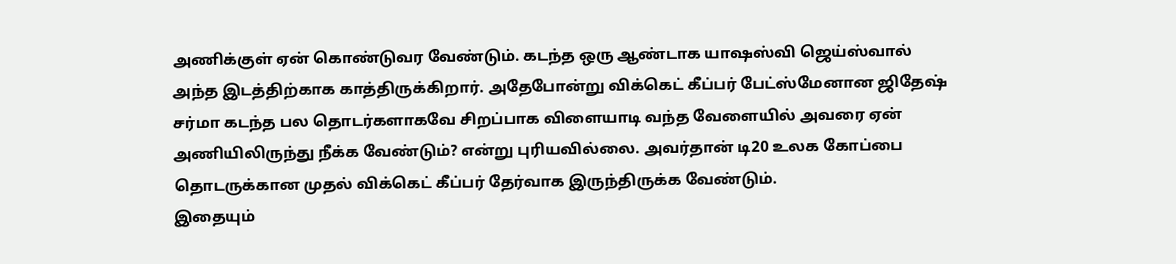அணிக்குள் ஏன் கொண்டுவர வேண்டும். கடந்த ஒரு ஆண்டாக யாஷஸ்வி ஜெய்ஸ்வால் அந்த இடத்திற்காக காத்திருக்கிறார். அதேபோன்று விக்கெட் கீப்பர் பேட்ஸ்மேனான ஜிதேஷ் சர்மா கடந்த பல தொடர்களாகவே சிறப்பாக விளையாடி வந்த வேளையில் அவரை ஏன் அணியிலிருந்து நீக்க வேண்டும்? என்று புரியவில்லை. அவர்தான் டி20 உலக கோப்பை தொடருக்கான முதல் விக்கெட் கீப்பர் தேர்வாக இருந்திருக்க வேண்டும்.
இதையும்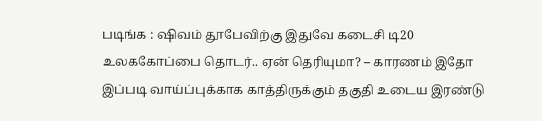படிங்க : ஷிவம் தூபேவிற்கு இதுவே கடைசி டி20 உலககோப்பை தொடர்.. ஏன் தெரியுமா? – காரணம் இதோ
இப்படி வாய்ப்புக்காக காத்திருக்கும் தகுதி உடைய இரண்டு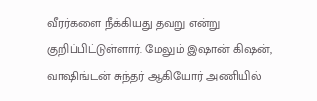வீரர்களை நீக்கியது தவறு என்று குறிப்பிட்டுள்ளார். மேலும் இஷான் கிஷன், வாஷிங்டன் சுந்தர் ஆகியோர் அணியில்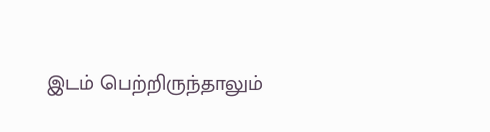இடம் பெற்றிருந்தாலும்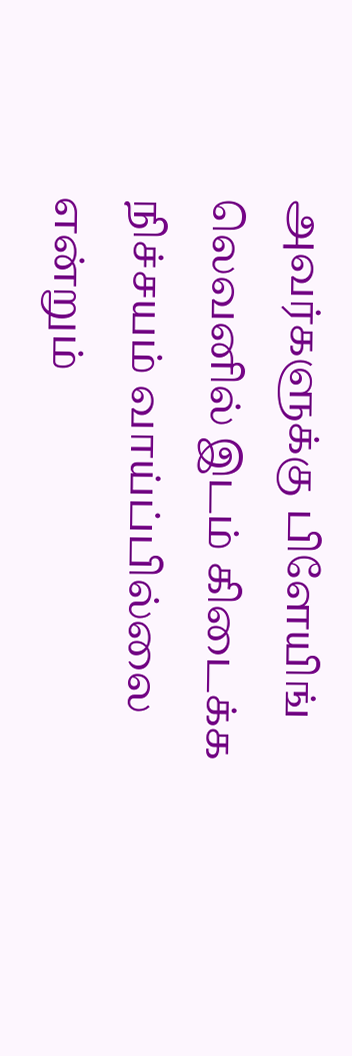அவர்களுக்கு பிளேயிங் லெவனில் இடம் கிடைக்க நிச்சயம் வாய்ப்பில்லை என்றும்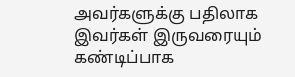அவர்களுக்கு பதிலாக இவர்கள் இருவரையும் கண்டிப்பாக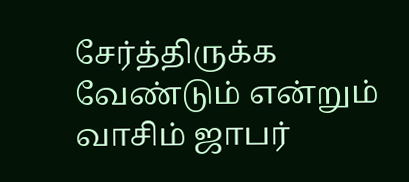சேர்த்திருக்க வேண்டும் என்றும் வாசிம் ஜாபர்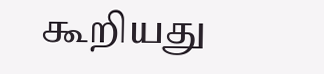கூறியது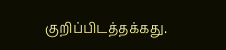குறிப்பிடத்தக்கது.